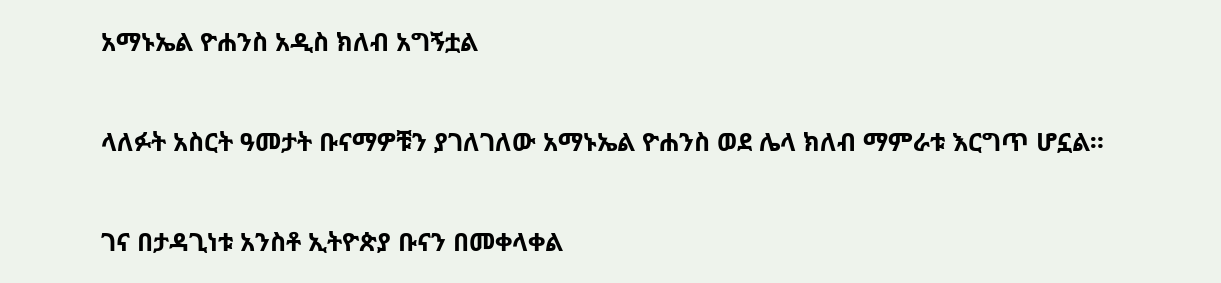አማኑኤል ዮሐንስ አዲስ ክለብ አግኝቷል

ላለፉት አስርት ዓመታት ቡናማዎቹን ያገለገለው አማኑኤል ዮሐንስ ወደ ሌላ ክለብ ማምራቱ እርግጥ ሆኗል።

ገና በታዳጊነቱ አንስቶ ኢትዮጵያ ቡናን በመቀላቀል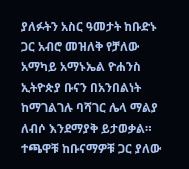ያለፉትን አስር ዓመታት ከቡድኑ ጋር አብሮ መዝለቅ የቻለው አማካይ አማኑኤል ዮሐንስ ኢትዮጵያ ቡናን በአንበልነት ከማገልገሉ ባሻገር ሌላ ማልያ ለብሶ እንደማያቅ ይታወቃል። ተጫዋቹ ከቡናማዎቹ ጋር ያለው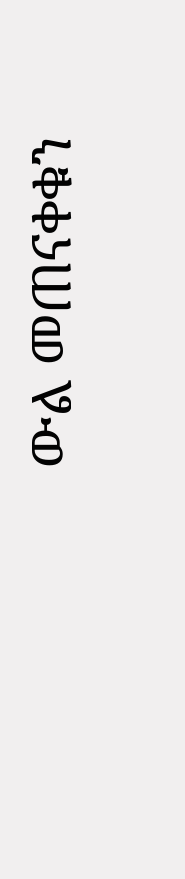ውል መጠናቀቁን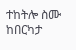ተከትሎ ስሙ ከበርካታ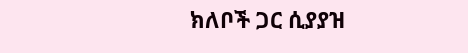ክለቦች ጋር ሲያያዝ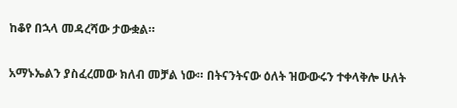ከቆየ በኋላ መዳረሻው ታውቋል።

አማኑኤልን ያስፈረመው ክለብ መቻል ነው። በትናንትናው ዕለት ዝውውሩን ተቀላቅሎ ሁለት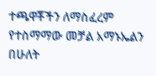ተጫዋቾችን ለማስፈረም የተስማማው መቻል አማኑኤልን በሁለት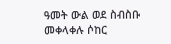ዓመት ውል ወደ ስብስቡ መቀላቀሉ ሶከር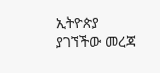ኢትዮጵያ ያገኘችው መረጃ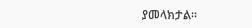ያመላክታል።